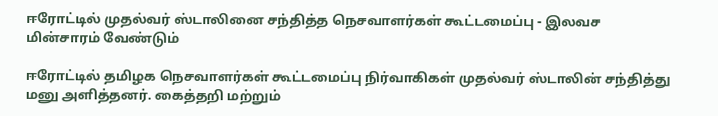ஈரோட்டில் முதல்வர் ஸ்டாலினை சந்தித்த நெசவாளர்கள் கூட்டமைப்பு - இலவச மின்சாரம் வேண்டும்

ஈரோட்டில் தமிழக நெசவாளர்கள் கூட்டமைப்பு நிர்வாகிகள் முதல்வர் ஸ்டாலின் சந்தித்து மனு அளித்தனர். கைத்தறி மற்றும்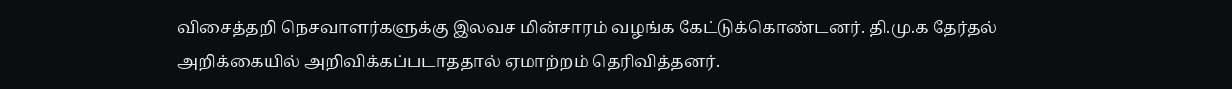விசைத்தறி நெசவாளர்களுக்கு இலவச மின்சாரம் வழங்க கேட்டுக்கொண்டனர். தி.மு.க தேர்தல் அறிக்கையில் அறிவிக்கப்படாததால் ஏமாற்றம் தெரிவித்தனர்.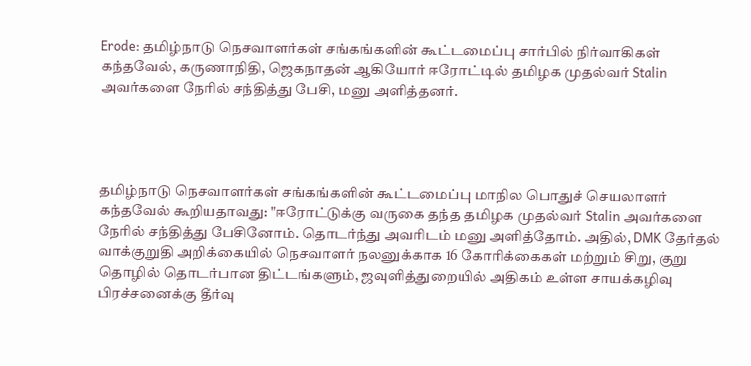Erode: தமிழ்நாடு நெசவாளர்கள் சங்கங்களின் கூட்டமைப்பு சார்பில் நிர்வாகிகள் கந்தவேல், கருணாநிதி, ஜெகநாதன் ஆகியோர் ஈரோட்டில் தமிழக முதல்வர் Stalin அவர்களை நேரில் சந்தித்து பேசி, மனு அளித்தனர்.




தமிழ்நாடு நெசவாளர்கள் சங்கங்களின் கூட்டமைப்பு மாநில பொதுச் செயலாளர் கந்தவேல் கூறியதாவது: "ஈரோட்டுக்கு வருகை தந்த தமிழக முதல்வர் Stalin அவர்களை நேரில் சந்தித்து பேசினோம். தொடர்ந்து அவரிடம் மனு அளித்தோம். அதில், DMK தேர்தல் வாக்குறுதி அறிக்கையில் நெசவாளர் நலனுக்காக 16 கோரிக்கைகள் மற்றும் சிறு, குறு தொழில் தொடர்பான திட்டங்களும், ஜவுளித்துறையில் அதிகம் உள்ள சாயக்கழிவு பிரச்சனைக்கு தீர்வு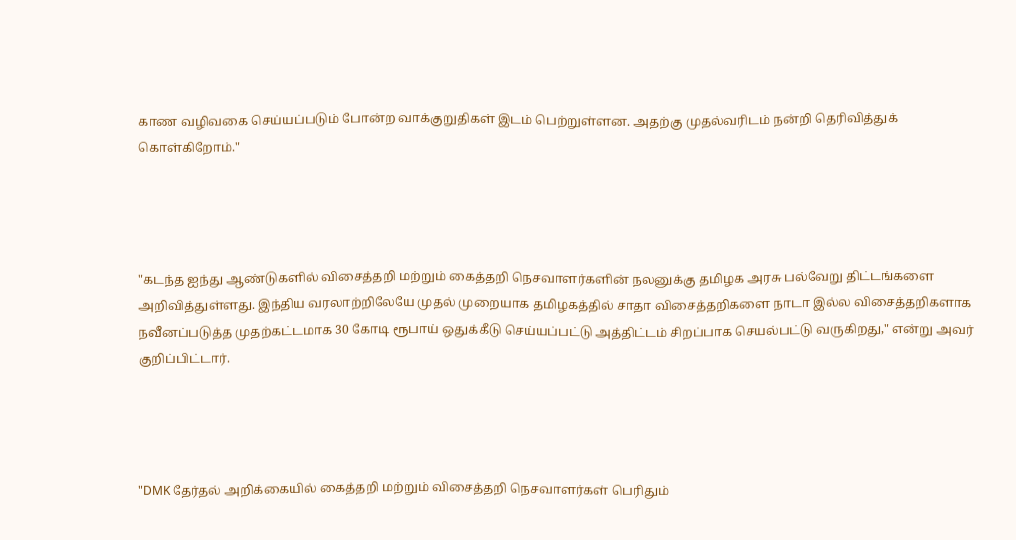காண வழிவகை செய்யப்படும் போன்ற வாக்குறுதிகள் இடம் பெற்றுள்ளன. அதற்கு முதல்வரிடம் நன்றி தெரிவித்துக் கொள்கிறோம்."




"கடந்த ஐந்து ஆண்டுகளில் விசைத்தறி மற்றும் கைத்தறி நெசவாளர்களின் நலனுக்கு தமிழக அரசு பல்வேறு திட்டங்களை அறிவித்துள்ளது. இந்திய வரலாற்றிலேயே முதல் முறையாக தமிழகத்தில் சாதா விசைத்தறிகளை நாடா இல்ல விசைத்தறிகளாக நவீனப்படுத்த முதற்கட்டமாக 30 கோடி ரூபாய் ஒதுக்கீடு செய்யப்பட்டு அத்திட்டம் சிறப்பாக செயல்பட்டு வருகிறது," என்று அவர் குறிப்பிட்டார்.




"DMK தேர்தல் அறிக்கையில் கைத்தறி மற்றும் விசைத்தறி நெசவாளர்கள் பெரிதும்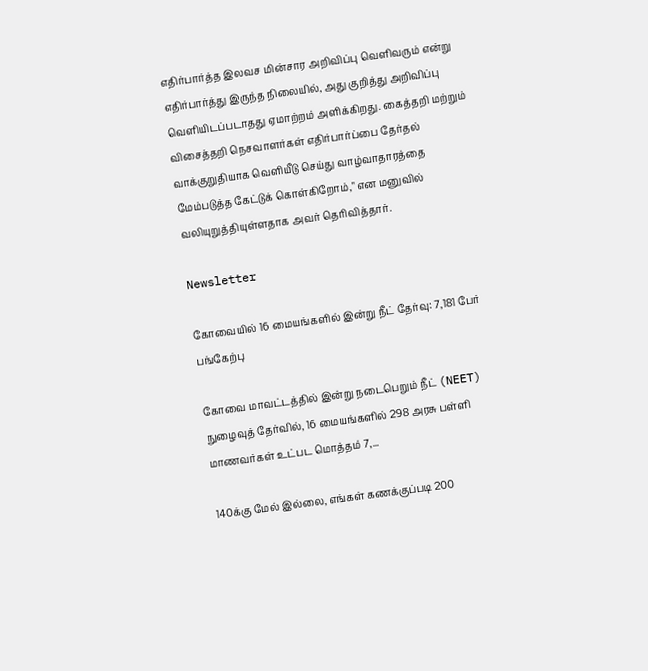எதிர்பார்த்த இலவச மின்சார அறிவிப்பு வெளிவரும் என்று எதிர்பார்த்து இருந்த நிலையில், அது குறித்து அறிவிப்பு வெளியிடப்படாதது ஏமாற்றம் அளிக்கிறது. கைத்தறி மற்றும் விசைத்தறி நெசவாளர்கள் எதிர்பார்ப்பை தேர்தல் வாக்குறுதியாக வெளியீடு செய்து வாழ்வாதாரத்தை மேம்படுத்த கேட்டுக் கொள்கிறோம்," என மனுவில் வலியுறுத்தியுள்ளதாக அவர் தெரிவித்தார்.

Newsletter

கோவையில் 16 மையங்களில் இன்று நீட் தேர்வு: 7,181 பேர் பங்கேற்பு

கோவை மாவட்டத்தில் இன்று நடைபெறும் நீட் (NEET) நுழைவுத் தேர்வில், 16 மையங்களில் 298 அரசு பள்ளி மாணவர்கள் உட்பட மொத்தம் 7,...

140க்கு மேல் இல்லை, எங்கள் கணக்குப்படி 200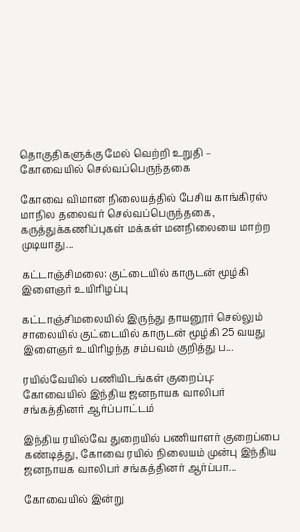தொகுதிகளுக்கு மேல் வெற்றி உறுதி – கோவையில் செல்வப்பெருந்தகை

கோவை விமான நிலையத்தில் பேசிய காங்கிரஸ் மாநில தலைவர் செல்வப்பெருந்தகை, கருத்துக்கணிப்புகள் மக்கள் மனநிலையை மாற்ற முடியாது...

கட்டாஞ்சிமலை: குட்டையில் காருடன் மூழ்கி இளைஞர் உயிரிழப்பு

கட்டாஞ்சிமலையில் இருந்து தாயனூர் செல்லும் சாலையில் குட்டையில் காருடன் மூழ்கி 25 வயது இளைஞர் உயிரிழந்த சம்பவம் குறித்து ப...

ரயில்வேயில் பணியிடங்கள் குறைப்பு: கோவையில் இந்திய ஜனநாயக வாலிபர் சங்கத்தினர் ஆர்ப்பாட்டம்

இந்திய ரயில்வே துறையில் பணியாளர் குறைப்பை கண்டித்து, கோவை ரயில் நிலையம் முன்பு இந்திய ஜனநாயக வாலிபர் சங்கத்தினர் ஆர்ப்பா...

கோவையில் இன்று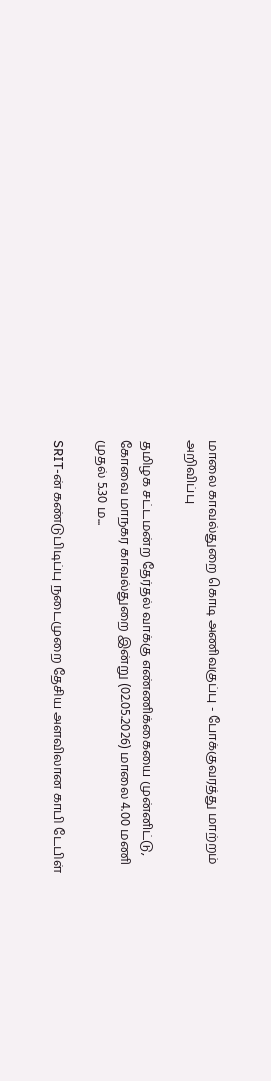மாலை காவல்துறை கொடி அணிவகுப்பு - போக்குவரத்து மாற்றம் அறிவிப்பு

தமிழக சட்டமன்ற தேர்தல் வாக்கு எண்ணிக்கையை முன்னிட்டு, கோவை மாநகர காவல்துறை இன்று (02.05.2026) மாலை 4.00 மணி முதல் 5.30 ம...

SRIT-ன் கண்டுபிடிப்பு நடைமுறை தேசிய அளவிலான காபி டேபிள்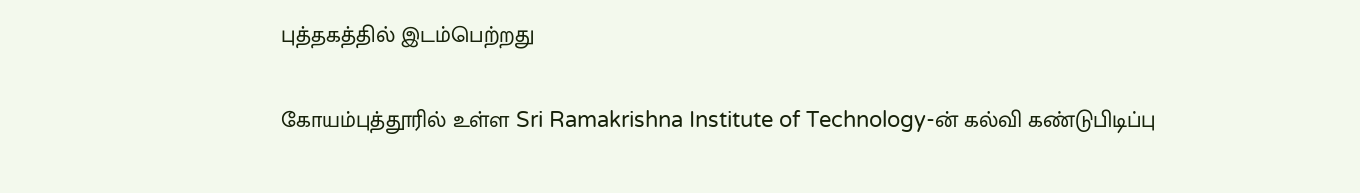புத்தகத்தில் இடம்பெற்றது

கோயம்புத்தூரில் உள்ள Sri Ramakrishna Institute of Technology-ன் கல்வி கண்டுபிடிப்பு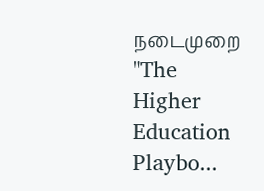நடைமுறை "The Higher Education Playbo...